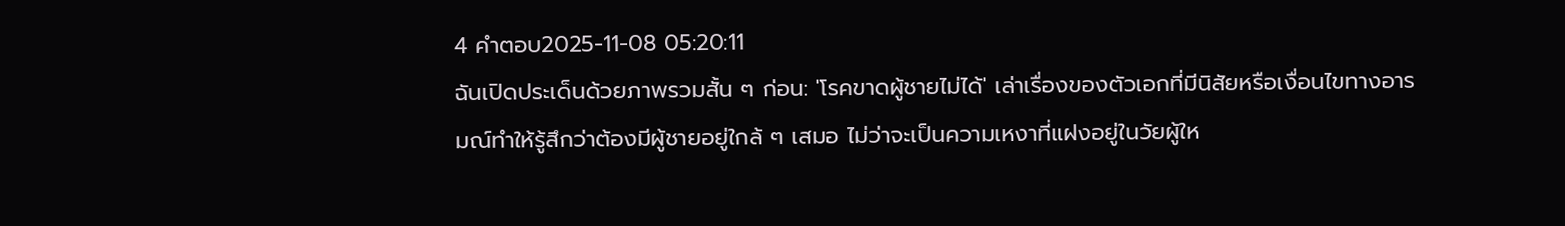4 คำตอบ2025-11-08 05:20:11
ฉันเปิดประเด็นด้วยภาพรวมสั้น ๆ ก่อน: 'โรคขาดผู้ชายไม่ได้' เล่าเรื่องของตัวเอกที่มีนิสัยหรือเงื่อนไขทางอารมณ์ทำให้รู้สึกว่าต้องมีผู้ชายอยู่ใกล้ ๆ เสมอ ไม่ว่าจะเป็นความเหงาที่แฝงอยู่ในวัยผู้ให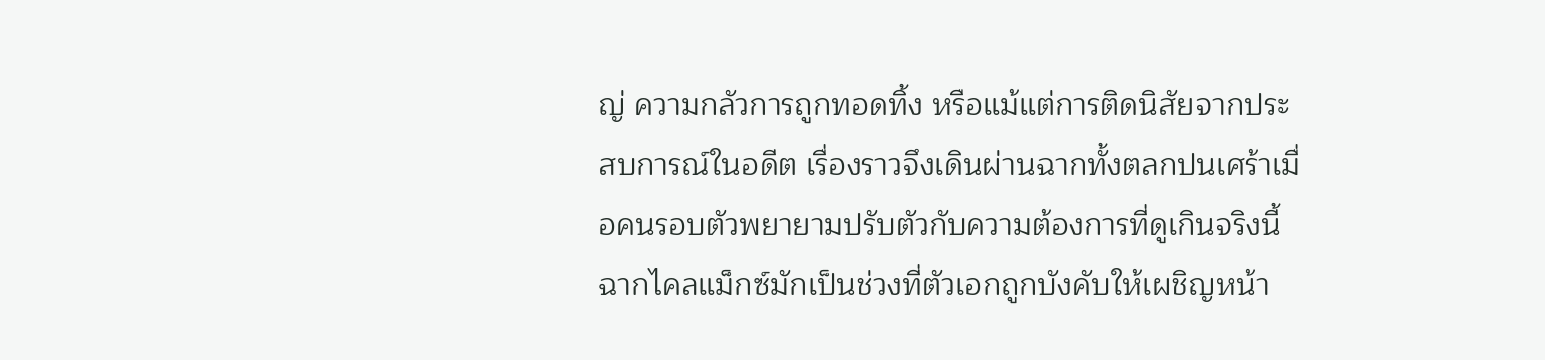ญ่ ความกลัวการถูกทอดทิ้ง หรือแม้แต่การติดนิสัยจากประสบการณ์ในอดีต เรื่องราวจึงเดินผ่านฉากทั้งตลกปนเศร้าเมื่อคนรอบตัวพยายามปรับตัวกับความต้องการที่ดูเกินจริงนี้
ฉากไคลแม็กซ์มักเป็นช่วงที่ตัวเอกถูกบังคับให้เผชิญหน้า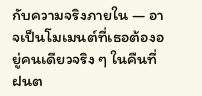กับความจริงภายใน — อาจเป็นโมเมนต์ที่เธอต้องอยู่คนเดียวจริง ๆ ในคืนที่ฝนต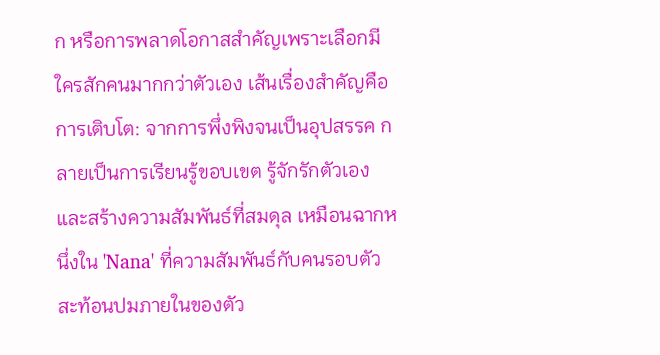ก หรือการพลาดโอกาสสำคัญเพราะเลือกมีใครสักคนมากกว่าตัวเอง เส้นเรื่องสำคัญคือการเติบโต: จากการพึ่งพิงจนเป็นอุปสรรค กลายเป็นการเรียนรู้ขอบเขต รู้จักรักตัวเองและสร้างความสัมพันธ์ที่สมดุล เหมือนฉากหนึ่งใน 'Nana' ที่ความสัมพันธ์กับคนรอบตัวสะท้อนปมภายในของตัว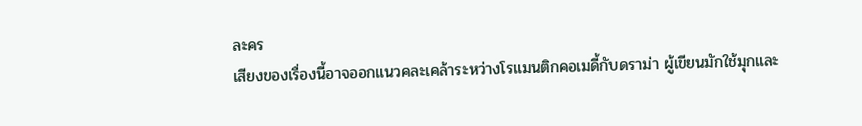ละคร
เสียงของเรื่องนี้อาจออกแนวคละเคล้าระหว่างโรแมนติกคอเมดี้กับดราม่า ผู้เขียนมักใช้มุกและ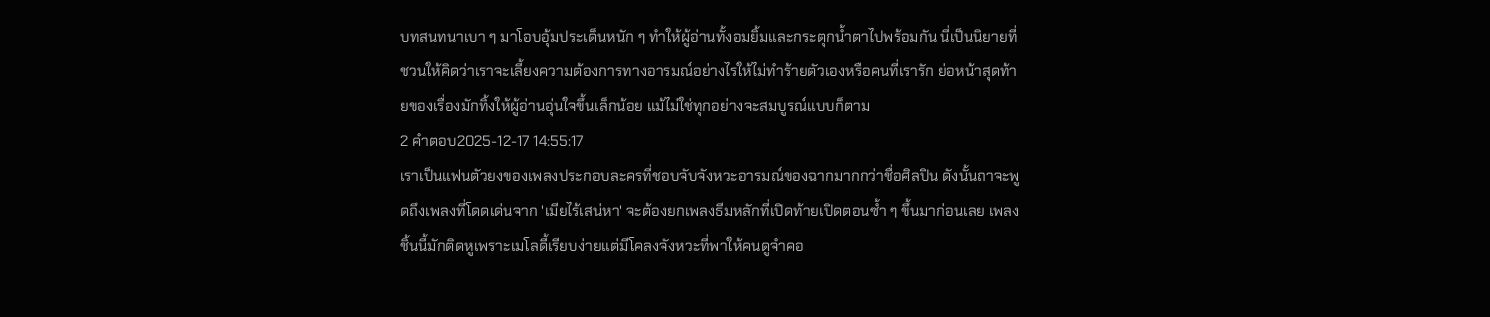บทสนทนาเบา ๆ มาโอบอุ้มประเด็นหนัก ๆ ทำให้ผู้อ่านทั้งอมยิ้มและกระตุกน้ำตาไปพร้อมกัน นี่เป็นนิยายที่ชวนให้คิดว่าเราจะเลี้ยงความต้องการทางอารมณ์อย่างไรให้ไม่ทำร้ายตัวเองหรือคนที่เรารัก ย่อหน้าสุดท้ายของเรื่องมักทิ้งให้ผู้อ่านอุ่นใจขึ้นเล็กน้อย แม้ไม่ใช่ทุกอย่างจะสมบูรณ์แบบก็ตาม
2 คำตอบ2025-12-17 14:55:17
เราเป็นแฟนตัวยงของเพลงประกอบละครที่ชอบจับจังหวะอารมณ์ของฉากมากกว่าชื่อศิลปิน ดังนั้นถาจะพูดถึงเพลงที่โดดเด่นจาก 'เมียไร้เสน่หา' จะต้องยกเพลงธีมหลักที่เปิดท้ายเปิดตอนซ้ำ ๆ ขึ้นมาก่อนเลย เพลงชิ้นนี้มักติดหูเพราะเมโลดี้เรียบง่ายแต่มีโคลงจังหวะที่พาให้คนดูจำคอ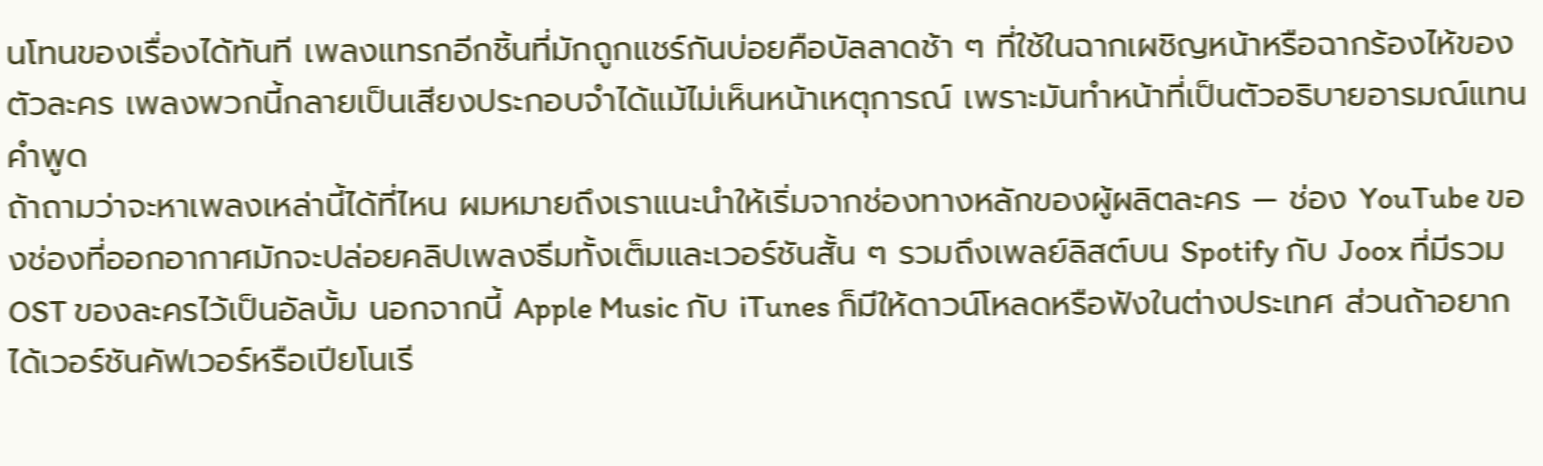นโทนของเรื่องได้ทันที เพลงแทรกอีกชิ้นที่มักถูกแชร์กันบ่อยคือบัลลาดช้า ๆ ที่ใช้ในฉากเผชิญหน้าหรือฉากร้องไห้ของตัวละคร เพลงพวกนี้กลายเป็นเสียงประกอบจำได้แม้ไม่เห็นหน้าเหตุการณ์ เพราะมันทำหน้าที่เป็นตัวอธิบายอารมณ์แทนคำพูด
ถ้าถามว่าจะหาเพลงเหล่านี้ได้ที่ไหน ผมหมายถึงเราแนะนำให้เริ่มจากช่องทางหลักของผู้ผลิตละคร — ช่อง YouTube ของช่องที่ออกอากาศมักจะปล่อยคลิปเพลงธีมทั้งเต็มและเวอร์ชันสั้น ๆ รวมถึงเพลย์ลิสต์บน Spotify กับ Joox ที่มีรวม OST ของละครไว้เป็นอัลบั้ม นอกจากนี้ Apple Music กับ iTunes ก็มีให้ดาวน์โหลดหรือฟังในต่างประเทศ ส่วนถ้าอยากได้เวอร์ชันคัฟเวอร์หรือเปียโนเรี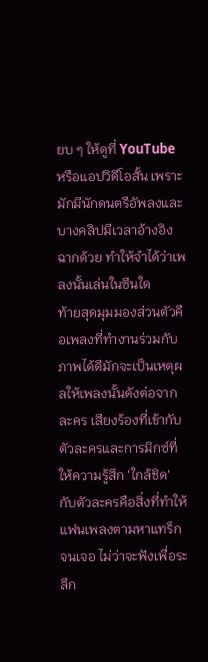ยบ ๆ ให้ดูที่ YouTube หรือแอปวิดีโอสั้น เพราะมักมีนักดนตรีอัพลงและบางคลิปมีเวลาอ้างอิงฉากด้วย ทำให้จำได้ว่าเพลงนั้นเล่นในซีนใด
ท้ายสุดมุมมองส่วนตัวคือเพลงที่ทำงานร่วมกับภาพได้ดีมักจะเป็นเหตุผลให้เพลงนั้นดังต่อจากละคร เสียงร้องที่เข้ากับตัวละครและการมิกซ์ที่ให้ความรู้สึก 'ใกล้ชิด' กับตัวละครคือสิ่งที่ทำให้แฟนเพลงตามหาแทร็กจนเจอ ไม่ว่าจะฟังเพื่อระลึก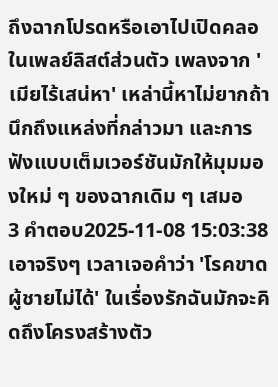ถึงฉากโปรดหรือเอาไปเปิดคลอในเพลย์ลิสต์ส่วนตัว เพลงจาก 'เมียไร้เสน่หา' เหล่านี้หาไม่ยากถ้านึกถึงแหล่งที่กล่าวมา และการฟังแบบเต็มเวอร์ชันมักให้มุมมองใหม่ ๆ ของฉากเดิม ๆ เสมอ
3 คำตอบ2025-11-08 15:03:38
เอาจริงๆ เวลาเจอคำว่า 'โรคขาดผู้ชายไม่ได้' ในเรื่องรักฉันมักจะคิดถึงโครงสร้างตัว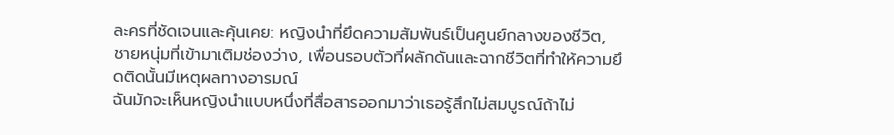ละครที่ชัดเจนและคุ้นเคย: หญิงนำที่ยึดความสัมพันธ์เป็นศูนย์กลางของชีวิต, ชายหนุ่มที่เข้ามาเติมช่องว่าง, เพื่อนรอบตัวที่ผลักดันและฉากชีวิตที่ทำให้ความยึดติดนั้นมีเหตุผลทางอารมณ์
ฉันมักจะเห็นหญิงนำแบบหนึ่งที่สื่อสารออกมาว่าเธอรู้สึกไม่สมบูรณ์ถ้าไม่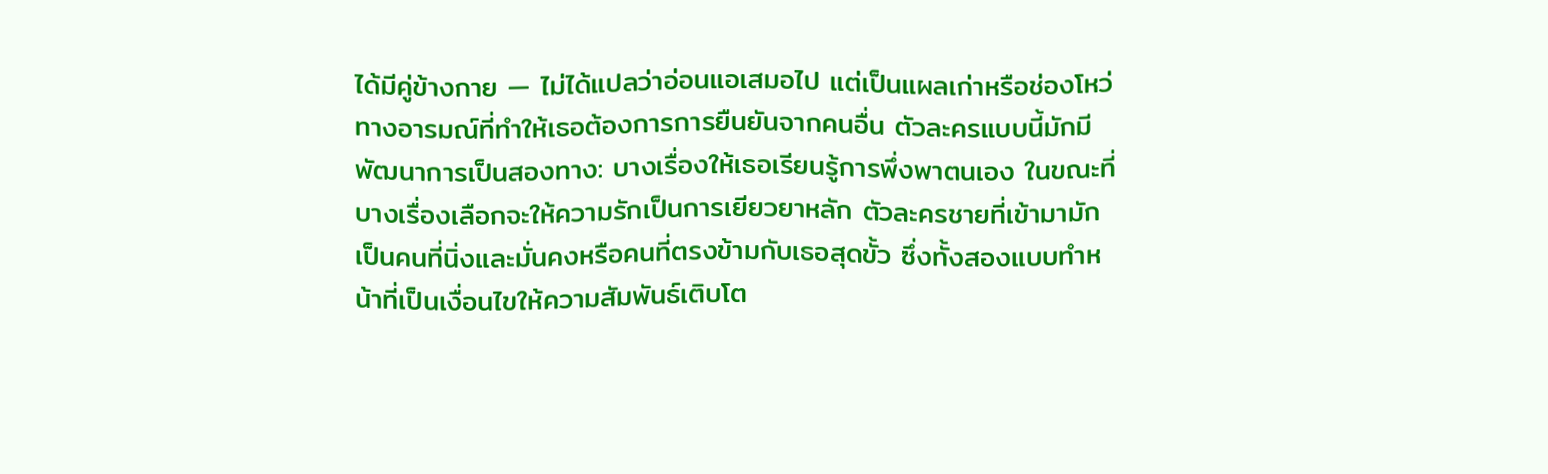ได้มีคู่ข้างกาย — ไม่ได้แปลว่าอ่อนแอเสมอไป แต่เป็นแผลเก่าหรือช่องโหว่ทางอารมณ์ที่ทำให้เธอต้องการการยืนยันจากคนอื่น ตัวละครแบบนี้มักมีพัฒนาการเป็นสองทาง: บางเรื่องให้เธอเรียนรู้การพึ่งพาตนเอง ในขณะที่บางเรื่องเลือกจะให้ความรักเป็นการเยียวยาหลัก ตัวละครชายที่เข้ามามักเป็นคนที่นิ่งและมั่นคงหรือคนที่ตรงข้ามกับเธอสุดขั้ว ซึ่งทั้งสองแบบทำหน้าที่เป็นเงื่อนไขให้ความสัมพันธ์เติบโต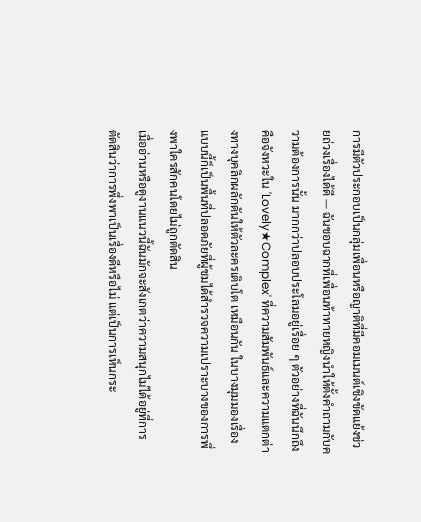การมีตัวประกอบเป็นกลุ่มเพื่อนหรือญาติที่มีคอมเมนต์เชิงขัดแย้งช่วยถ่วงเรื่องได้ดี — ฉันชอบฉากที่เพื่อนท้าทายหญิงนำให้ตั้งคำถามกับความต้องการนั้น มากกว่าปลอบประโลมอยู่เรื่อย ๆ ตัวอย่างที่ฉันนึกถึงคือจังหวะใน 'Lovely★Complex' ที่ความสัมพันธ์และความแตกต่างทางบุคลิกผลักดันให้ตัวละครเติบโต เหมือนกัน ในบางมุมมองเรื่องแบบนี้ก็เป็นพื้นที่ปลอดภัยที่ผู้ชมได้สำรวจความเปราะบางของการพึ่งพาใครสักคนโดยไม่ถูกตัดสิน
เมื่ออ่านหรือดูงานแนวนี้ฉันมักจะสังเกตว่าความสนุกไม่ได้อยู่ที่การตัดสินว่าการพึ่งพาเป็นเรื่องดีหรือไม่ แต่เป็นการเห็นกระ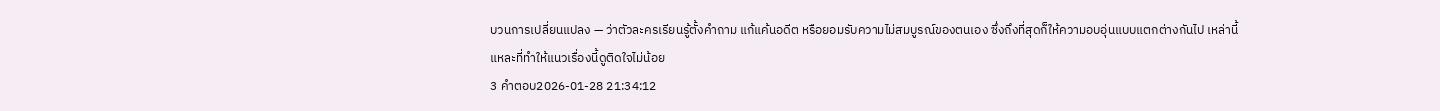บวนการเปลี่ยนแปลง — ว่าตัวละครเรียนรู้ตั้งคำถาม แก้แค้นอดีต หรือยอมรับความไม่สมบูรณ์ของตนเอง ซึ่งถึงที่สุดก็ให้ความอบอุ่นแบบแตกต่างกันไป เหล่านี้แหละที่ทำให้แนวเรื่องนี้ดูติดใจไม่น้อย
3 คำตอบ2026-01-28 21:34:12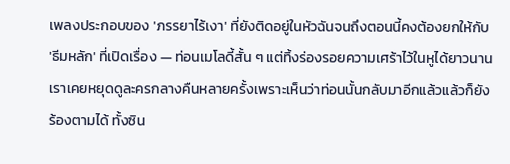เพลงประกอบของ 'ภรรยาไร้เงา' ที่ยังติดอยู่ในหัวฉันจนถึงตอนนี้คงต้องยกให้กับ 'ธีมหลัก' ที่เปิดเรื่อง — ท่อนเมโลดี้สั้น ๆ แต่ทิ้งร่องรอยความเศร้าไว้ในหูได้ยาวนาน เราเคยหยุดดูละครกลางคืนหลายครั้งเพราะเห็นว่าท่อนนั้นกลับมาอีกแล้วแล้วก็ยังร้องตามได้ ทั้งซิน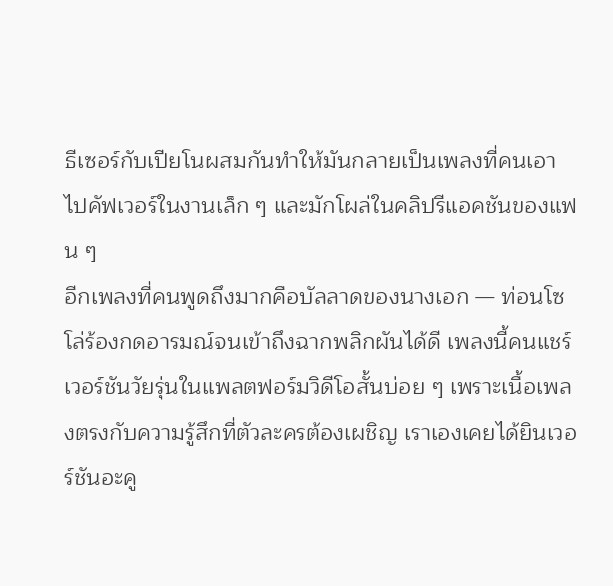ธีเซอร์กับเปียโนผสมกันทำให้มันกลายเป็นเพลงที่คนเอาไปคัฟเวอร์ในงานเล็ก ๆ และมักโผล่ในคลิปรีแอคชันของแฟน ๆ
อีกเพลงที่คนพูดถึงมากคือบัลลาดของนางเอก — ท่อนโซโล่ร้องกดอารมณ์จนเข้าถึงฉากพลิกผันได้ดี เพลงนี้คนแชร์เวอร์ชันวัยรุ่นในแพลตฟอร์มวิดีโอสั้นบ่อย ๆ เพราะเนื้อเพลงตรงกับความรู้สึกที่ตัวละครต้องเผชิญ เราเองเคยได้ยินเวอร์ชันอะคู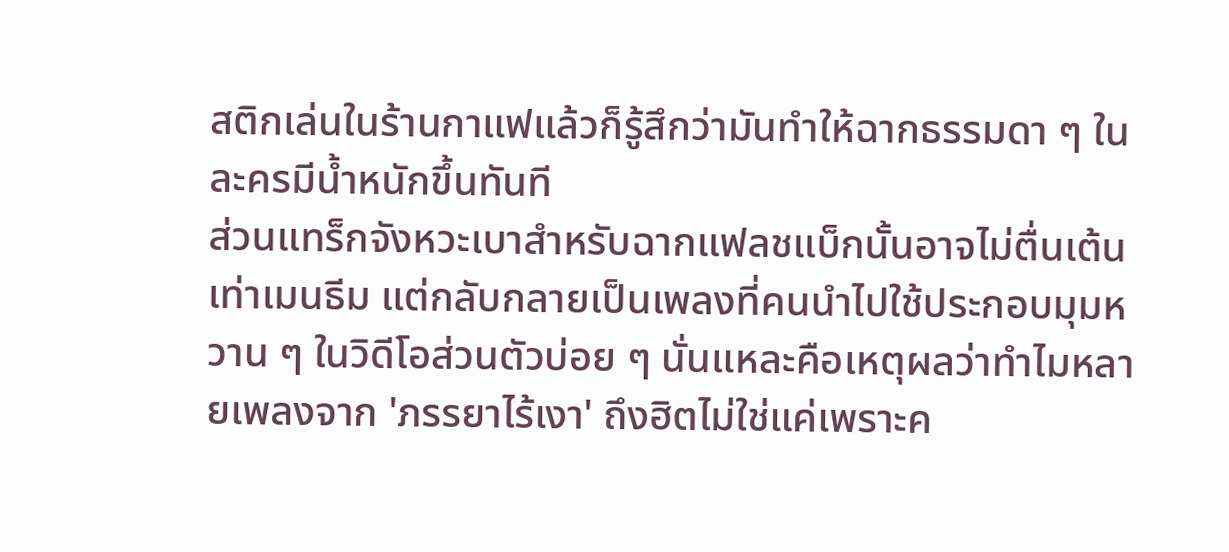สติกเล่นในร้านกาแฟแล้วก็รู้สึกว่ามันทำให้ฉากธรรมดา ๆ ในละครมีน้ำหนักขึ้นทันที
ส่วนแทร็กจังหวะเบาสำหรับฉากแฟลชแบ็กนั้นอาจไม่ตื่นเต้นเท่าเมนธีม แต่กลับกลายเป็นเพลงที่คนนำไปใช้ประกอบมุมหวาน ๆ ในวิดีโอส่วนตัวบ่อย ๆ นั่นแหละคือเหตุผลว่าทำไมหลายเพลงจาก 'ภรรยาไร้เงา' ถึงฮิตไม่ใช่แค่เพราะค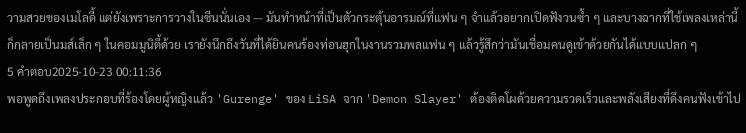วามสวยของเมโลดี้ แต่ยังเพราะการวางในซีนนั่นเอง — มันทำหน้าที่เป็นตัวกระตุ้นอารมณ์ที่แฟน ๆ จำแล้วอยากเปิดฟังวนซ้ำ ๆ และบางฉากที่ใช้เพลงเหล่านี้ก็กลายเป็นมส์เล็ก ๆ ในคอมมูนิตี้ด้วย เรายังนึกถึงวันที่ได้ยินคนร้องท่อนฮุกในงานรวมพลแฟน ๆ แล้วรู้สึกว่ามันเชื่อมคนดูเข้าด้วยกันได้แบบแปลก ๆ
5 คำตอบ2025-10-23 00:11:36
พอพูดถึงเพลงประกอบที่ร้องโดยผู้หญิงแล้ว 'Gurenge' ของ LiSA จาก 'Demon Slayer' ต้องติดโผด้วยความรวดเร็วและพลังเสียงที่ดึงคนฟังเข้าไป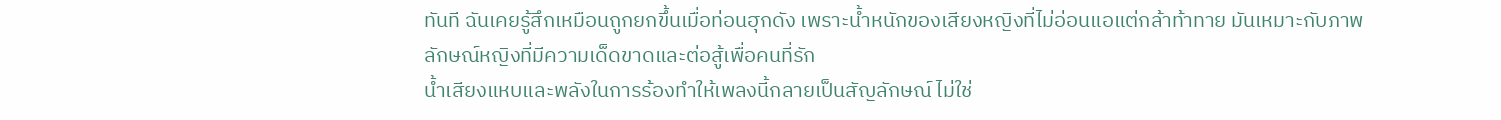ทันที ฉันเคยรู้สึกเหมือนถูกยกขึ้นเมื่อท่อนฮุกดัง เพราะน้ำหนักของเสียงหญิงที่ไม่อ่อนแอแต่กล้าท้าทาย มันเหมาะกับภาพลักษณ์หญิงที่มีความเด็ดขาดและต่อสู้เพื่อคนที่รัก
น้ำเสียงแหบและพลังในการร้องทำให้เพลงนี้กลายเป็นสัญลักษณ์ ไม่ใช่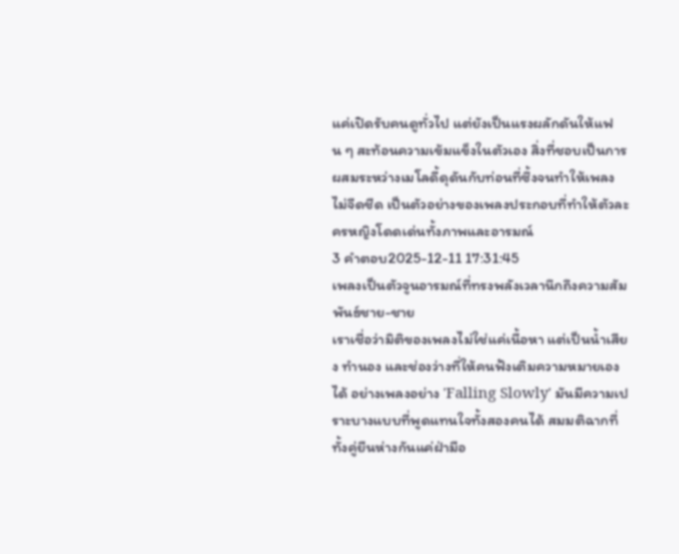แค่เปิดรับคนดูทั่วไป แต่ยังเป็นแรงผลักดันให้แฟน ๆ สะท้อนความเข้มแข็งในตัวเอง สิ่งที่ชอบเป็นการผสมระหว่างเมโลดี้ดุดันกับท่อนที่ซึ้งจนทำให้เพลงไม่จืดชืด เป็นตัวอย่างของเพลงประกอบที่ทำให้ตัวละครหญิงโดดเด่นทั้งภาพและอารมณ์
3 คำตอบ2025-12-11 17:31:45
เพลงเป็นตัวจูนอารมณ์ที่ทรงพลังเวลานึกถึงความสัมพันธ์ชาย-ชาย
เราเชื่อว่ามิติของเพลงไม่ใช่แค่เนื้อหา แต่เป็นน้ำเสียง ทำนอง และช่องว่างที่ให้คนฟังเติมความหมายเองได้ อย่างเพลงอย่าง 'Falling Slowly' มันมีความเปราะบางแบบที่พูดแทนใจทั้งสองคนได้ สมมติฉากที่ทั้งคู่ยืนห่างกันแค่ฝ่ามือ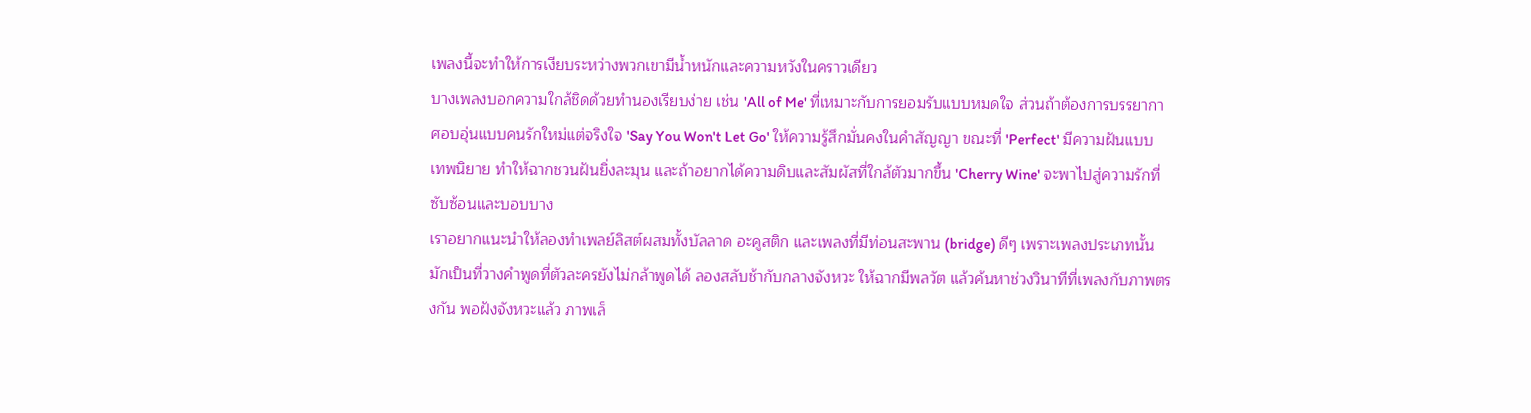เพลงนี้จะทำให้การเงียบระหว่างพวกเขามีน้ำหนักและความหวังในคราวเดียว
บางเพลงบอกความใกล้ชิดด้วยทำนองเรียบง่าย เช่น 'All of Me' ที่เหมาะกับการยอมรับแบบหมดใจ ส่วนถ้าต้องการบรรยากาศอบอุ่นแบบคนรักใหม่แต่จริงใจ 'Say You Won't Let Go' ให้ความรู้สึกมั่นคงในคำสัญญา ขณะที่ 'Perfect' มีความฝันแบบเทพนิยาย ทำให้ฉากชวนฝันยิ่งละมุน และถ้าอยากได้ความดิบและสัมผัสที่ใกล้ตัวมากขึ้น 'Cherry Wine' จะพาไปสู่ความรักที่ซับซ้อนและบอบบาง
เราอยากแนะนำให้ลองทำเพลย์ลิสต์ผสมทั้งบัลลาด อะคูสติก และเพลงที่มีท่อนสะพาน (bridge) ดีๆ เพราะเพลงประเภทนั้นมักเป็นที่วางคำพูดที่ตัวละครยังไม่กล้าพูดได้ ลองสลับช้ากับกลางจังหวะ ให้ฉากมีพลวัต แล้วค้นหาช่วงวินาทีที่เพลงกับภาพตรงกัน พอฝังจังหวะแล้ว ภาพเล็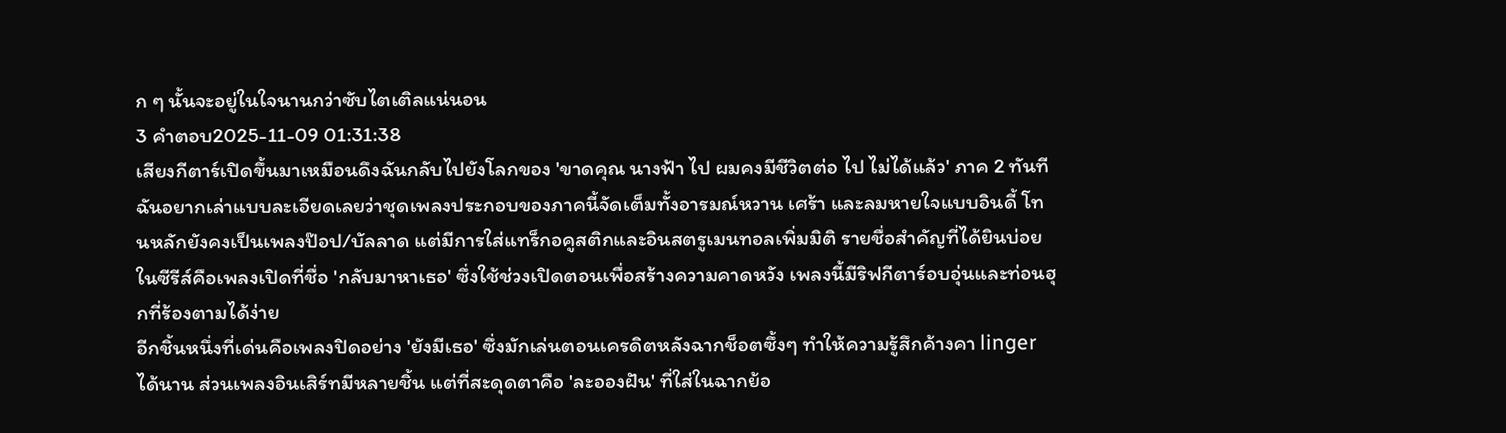ก ๆ นั้นจะอยู่ในใจนานกว่าซับไตเติลแน่นอน
3 คำตอบ2025-11-09 01:31:38
เสียงกีตาร์เปิดขึ้นมาเหมือนดึงฉันกลับไปยังโลกของ 'ขาดคุณ นางฟ้า ไป ผมคงมีชีวิตต่อ ไป ไม่ได้แล้ว' ภาค 2 ทันที
ฉันอยากเล่าแบบละเอียดเลยว่าชุดเพลงประกอบของภาคนี้จัดเต็มทั้งอารมณ์หวาน เศร้า และลมหายใจแบบอินดี้ โทนหลักยังคงเป็นเพลงป๊อป/บัลลาด แต่มีการใส่แทร็กอคูสติกและอินสตรูเมนทอลเพิ่มมิติ รายชื่อสำคัญที่ได้ยินบ่อยในซีรีส์คือเพลงเปิดที่ชื่อ 'กลับมาหาเธอ' ซึ่งใช้ช่วงเปิดตอนเพื่อสร้างความคาดหวัง เพลงนี้มีริฟกีตาร์อบอุ่นและท่อนฮุกที่ร้องตามได้ง่าย
อีกชิ้นหนึ่งที่เด่นคือเพลงปิดอย่าง 'ยังมีเธอ' ซึ่งมักเล่นตอนเครดิตหลังฉากช็อตซึ้งๆ ทำให้ความรู้สึกค้างคา linger ได้นาน ส่วนเพลงอินเสิร์ทมีหลายชิ้น แต่ที่สะดุดตาคือ 'ละอองฝัน' ที่ใส่ในฉากย้อ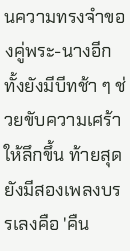นความทรงจำของคู่พระ-นางอีกทั้งยังมีบีทช้า ๆ ช่วยขับความเศร้าให้ลึกขึ้น ท้ายสุดยังมีสองเพลงบรรเลงคือ 'คืน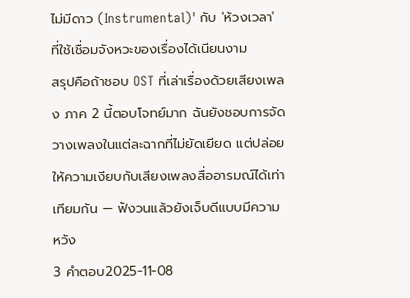ไม่มีดาว (Instrumental)' กับ 'ห้วงเวลา' ที่ใช้เชื่อมจังหวะของเรื่องได้เนียนงาม
สรุปคือถ้าชอบ OST ที่เล่าเรื่องด้วยเสียงเพลง ภาค 2 นี้ตอบโจทย์มาก ฉันยังชอบการจัดวางเพลงในแต่ละฉากที่ไม่ยัดเยียด แต่ปล่อยให้ความเงียบกับเสียงเพลงสื่ออารมณ์ได้เท่าเทียมกัน — ฟังวนแล้วยังเจ็บดีแบบมีความหวัง
3 คำตอบ2025-11-08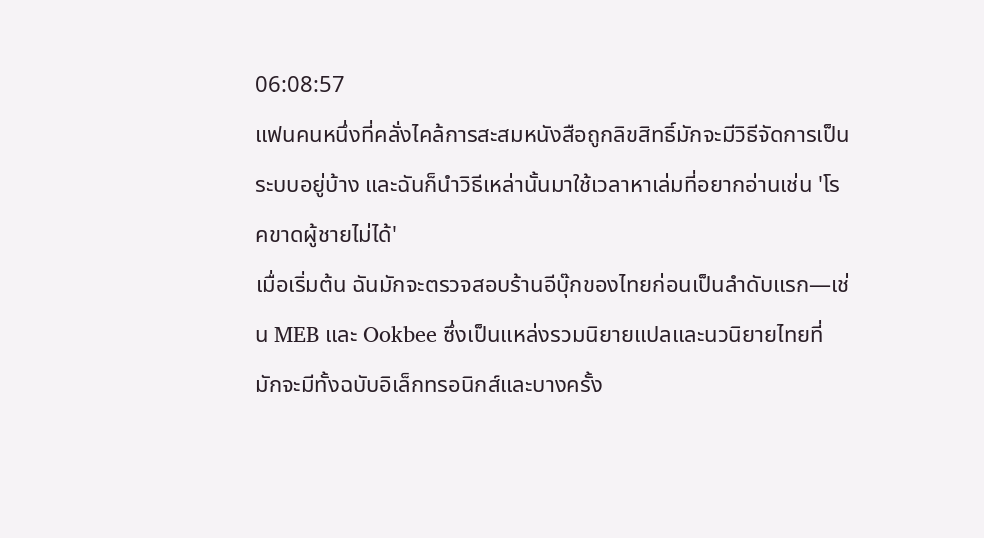06:08:57
แฟนคนหนึ่งที่คลั่งไคล้การสะสมหนังสือถูกลิขสิทธิ์มักจะมีวิธีจัดการเป็นระบบอยู่บ้าง และฉันก็นำวิธีเหล่านั้นมาใช้เวลาหาเล่มที่อยากอ่านเช่น 'โรคขาดผู้ชายไม่ได้'
เมื่อเริ่มต้น ฉันมักจะตรวจสอบร้านอีบุ๊กของไทยก่อนเป็นลำดับแรก—เช่น MEB และ Ookbee ซึ่งเป็นแหล่งรวมนิยายแปลและนวนิยายไทยที่มักจะมีทั้งฉบับอิเล็กทรอนิกส์และบางครั้ง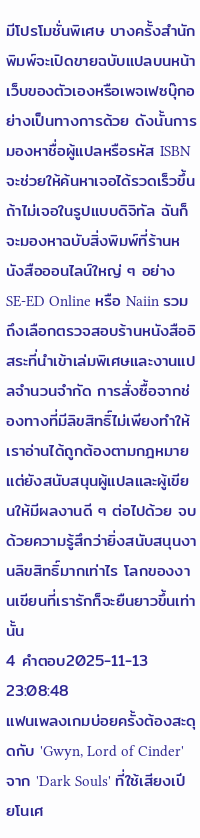มีโปรโมชั่นพิเศษ บางครั้งสำนักพิมพ์จะเปิดขายฉบับแปลบนหน้าเว็บของตัวเองหรือเพจเฟซบุ๊กอย่างเป็นทางการด้วย ดังนั้นการมองหาชื่อผู้แปลหรือรหัส ISBN จะช่วยให้ค้นหาเจอได้รวดเร็วขึ้น
ถ้าไม่เจอในรูปแบบดิจิทัล ฉันก็จะมองหาฉบับสิ่งพิมพ์ที่ร้านหนังสือออนไลน์ใหญ่ ๆ อย่าง SE-ED Online หรือ Naiin รวมถึงเลือกตรวจสอบร้านหนังสืออิสระที่นำเข้าเล่มพิเศษและงานแปลจำนวนจำกัด การสั่งซื้อจากช่องทางที่มีลิขสิทธิ์ไม่เพียงทำให้เราอ่านได้ถูกต้องตามกฎหมาย แต่ยังสนับสนุนผู้แปลและผู้เขียนให้มีผลงานดี ๆ ต่อไปด้วย จบด้วยความรู้สึกว่ายิ่งสนับสนุนงานลิขสิทธิ์มากเท่าไร โลกของงานเขียนที่เรารักก็จะยืนยาวขึ้นเท่านั้น
4 คำตอบ2025-11-13 23:08:48
แฟนเพลงเกมบ่อยครั้งต้องสะดุดกับ 'Gwyn, Lord of Cinder' จาก 'Dark Souls' ที่ใช้เสียงเปียโนเศ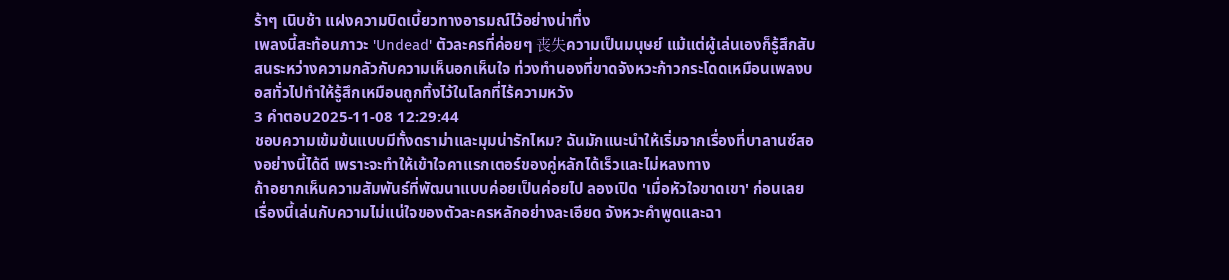ร้าๆ เนิบช้า แฝงความบิดเบี้ยวทางอารมณ์ไว้อย่างน่าทึ่ง
เพลงนี้สะท้อนภาวะ 'Undead' ตัวละครที่ค่อยๆ 丧失ความเป็นมนุษย์ แม้แต่ผู้เล่นเองก็รู้สึกสับสนระหว่างความกลัวกับความเห็นอกเห็นใจ ท่วงทำนองที่ขาดจังหวะก้าวกระโดดเหมือนเพลงบอสทั่วไปทำให้รู้สึกเหมือนถูกทิ้งไว้ในโลกที่ไร้ความหวัง
3 คำตอบ2025-11-08 12:29:44
ชอบความเข้มข้นแบบมีทั้งดราม่าและมุมน่ารักไหม? ฉันมักแนะนำให้เริ่มจากเรื่องที่บาลานซ์สองอย่างนี้ได้ดี เพราะจะทำให้เข้าใจคาแรกเตอร์ของคู่หลักได้เร็วและไม่หลงทาง
ถ้าอยากเห็นความสัมพันธ์ที่พัฒนาแบบค่อยเป็นค่อยไป ลองเปิด 'เมื่อหัวใจขาดเขา' ก่อนเลย เรื่องนี้เล่นกับความไม่แน่ใจของตัวละครหลักอย่างละเอียด จังหวะคำพูดและฉา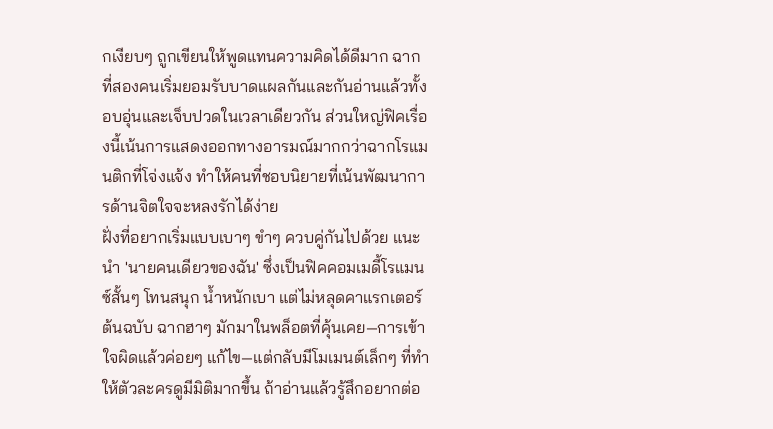กเงียบๆ ถูกเขียนให้พูดแทนความคิดได้ดีมาก ฉากที่สองคนเริ่มยอมรับบาดแผลกันและกันอ่านแล้วทั้งอบอุ่นและเจ็บปวดในเวลาเดียวกัน ส่วนใหญ่ฟิคเรื่องนี้เน้นการแสดงออกทางอารมณ์มากกว่าฉากโรแมนติกที่โจ่งแจ้ง ทำให้คนที่ชอบนิยายที่เน้นพัฒนาการด้านจิตใจจะหลงรักได้ง่าย
ฝั่งที่อยากเริ่มแบบเบาๆ ขำๆ ควบคู่กันไปด้วย แนะนำ 'นายคนเดียวของฉัน' ซึ่งเป็นฟิคคอมเมดี้โรแมนซ์สั้นๆ โทนสนุก น้ำหนักเบา แต่ไม่หลุดคาแรกเตอร์ต้นฉบับ ฉากฮาๆ มักมาในพล็อตที่คุ้นเคย—การเข้าใจผิดแล้วค่อยๆ แก้ไข—แต่กลับมีโมเมนต์เล็กๆ ที่ทำให้ตัวละครดูมีมิติมากขึ้น ถ้าอ่านแล้วรู้สึกอยากต่อ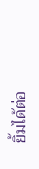ยิ้มได้ต่อ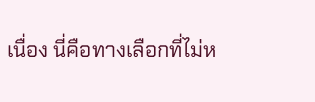เนื่อง นี่คือทางเลือกที่ไม่ห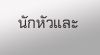นักหัวและ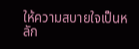ให้ความสบายใจเป็นหลัก